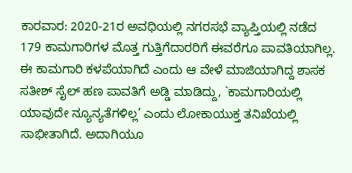ಕಾರವಾರ: 2020-21ರ ಅವಧಿಯಲ್ಲಿ ನಗರಸಭೆ ವ್ಯಾಪ್ತಿಯಲ್ಲಿ ನಡೆದ 179 ಕಾಮಗಾರಿಗಳ ಮೊತ್ತ ಗುತ್ತಿಗೆದಾರರಿಗೆ ಈವರೆಗೂ ಪಾವತಿಯಾಗಿಲ್ಲ. ಈ ಕಾಮಗಾರಿ ಕಳಪೆಯಾಗಿದೆ ಎಂದು ಆ ವೇಳೆ ಮಾಜಿಯಾಗಿದ್ದ ಶಾಸಕ ಸತೀಶ್ ಸೈಲ್ ಹಣ ಪಾವತಿಗೆ ಅಡ್ಡಿ ಮಾಡಿದ್ದು, `ಕಾಮಗಾರಿಯಲ್ಲಿ ಯಾವುದೇ ನ್ಯೂನ್ಯತೆಗಳಿಲ್ಲ’ ಎಂದು ಲೋಕಾಯುಕ್ತ ತನಿಖೆಯಲ್ಲಿ ಸಾಭೀತಾಗಿದೆ. ಅದಾಗಿಯೂ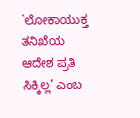`ಲೋಕಾಯುಕ್ತ ತನಿಖೆಯ ಆದೇಶ ಪ್ರತಿ ಸಿಕ್ಕಿಲ್ಲ’ ಎಂಬ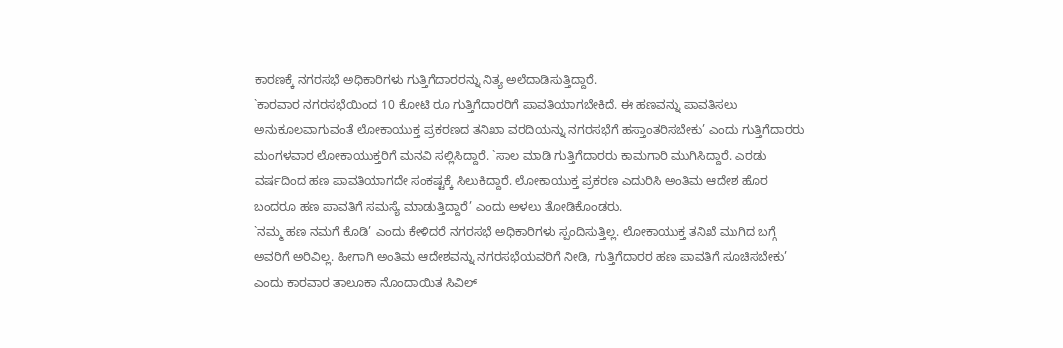ಕಾರಣಕ್ಕೆ ನಗರಸಭೆ ಅಧಿಕಾರಿಗಳು ಗುತ್ತಿಗೆದಾರರನ್ನು ನಿತ್ಯ ಅಲೆದಾಡಿಸುತ್ತಿದ್ದಾರೆ.
`ಕಾರವಾರ ನಗರಸಭೆಯಿಂದ 10 ಕೋಟಿ ರೂ ಗುತ್ತಿಗೆದಾರರಿಗೆ ಪಾವತಿಯಾಗಬೇಕಿದೆ. ಈ ಹಣವನ್ನು ಪಾವತಿಸಲು ಅನುಕೂಲವಾಗುವಂತೆ ಲೋಕಾಯುಕ್ತ ಪ್ರಕರಣದ ತನಿಖಾ ವರದಿಯನ್ನು ನಗರಸಭೆಗೆ ಹಸ್ತಾಂತರಿಸಬೇಕು’ ಎಂದು ಗುತ್ತಿಗೆದಾರರು ಮಂಗಳವಾರ ಲೋಕಾಯುಕ್ತರಿಗೆ ಮನವಿ ಸಲ್ಲಿಸಿದ್ದಾರೆ. `ಸಾಲ ಮಾಡಿ ಗುತ್ತಿಗೆದಾರರು ಕಾಮಗಾರಿ ಮುಗಿಸಿದ್ದಾರೆ. ಎರಡು ವರ್ಷದಿಂದ ಹಣ ಪಾವತಿಯಾಗದೇ ಸಂಕಷ್ಟಕ್ಕೆ ಸಿಲುಕಿದ್ದಾರೆ. ಲೋಕಾಯುಕ್ತ ಪ್ರಕರಣ ಎದುರಿಸಿ ಅಂತಿಮ ಆದೇಶ ಹೊರ ಬಂದರೂ ಹಣ ಪಾವತಿಗೆ ಸಮಸ್ಯೆ ಮಾಡುತ್ತಿದ್ದಾರೆ’ ಎಂದು ಅಳಲು ತೋಡಿಕೊಂಡರು.
`ನಮ್ಮ ಹಣ ನಮಗೆ ಕೊಡಿ’ ಎಂದು ಕೇಳಿದರೆ ನಗರಸಭೆ ಅಧಿಕಾರಿಗಳು ಸ್ಪಂದಿಸುತ್ತಿಲ್ಲ. ಲೋಕಾಯುಕ್ತ ತನಿಖೆ ಮುಗಿದ ಬಗ್ಗೆ ಅವರಿಗೆ ಅರಿವಿಲ್ಲ. ಹೀಗಾಗಿ ಅಂತಿಮ ಆದೇಶವನ್ನು ನಗರಸಭೆಯವರಿಗೆ ನೀಡಿ, ಗುತ್ತಿಗೆದಾರರ ಹಣ ಪಾವತಿಗೆ ಸೂಚಿಸಬೇಕು’ ಎಂದು ಕಾರವಾರ ತಾಲೂಕಾ ನೊಂದಾಯಿತ ಸಿವಿಲ್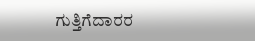ಗುತ್ತಿಗೆದಾರರ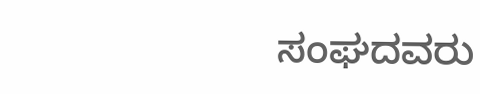ಸಂಘದವರು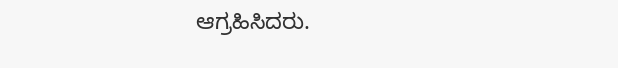ಆಗ್ರಹಿಸಿದರು.